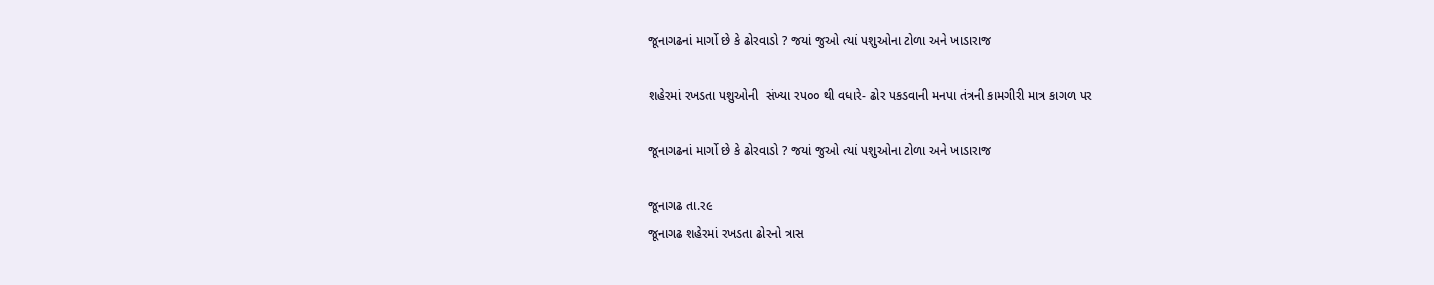જૂનાગઢનાં માર્ગો છે કે ઢોરવાડો ? જયાં જુઓ ત્યાં પશુઓના ટોળા અને ખાડારાજ

શહેરમાં રખડતા પશુઓની  સંખ્યા રપ૦૦ થી વધારે- ઢોર પકડવાની મનપા તંત્રની કામગીરી માત્ર કાગળ પર

જૂનાગઢનાં માર્ગો છે કે ઢોરવાડો ? જયાં જુઓ ત્યાં પશુઓના ટોળા અને ખાડારાજ

જૂનાગઢ તા.ર૯
જૂનાગઢ શહેરમાં રખડતા ઢોરનો ત્રાસ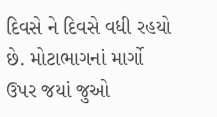દિવસે ને દિવસે વધી રહયો છે. મોટાભાગનાં માર્ગો ઉપર જયાં જુઓ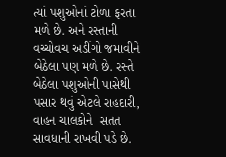ત્યાં પશુઓનાં ટોળા ફરતા મળે છે. અને રસ્તાની વચ્ચોવચ અડીંગો જમાવીને બેઠેલા પણ મળે છે. રસ્તે બેઠેલા પશુઓની પાસેથી પસાર થવું એટલે રાહદારી, વાહન ચાલકોને  સતત સાવધાની રાખવી પડે છે.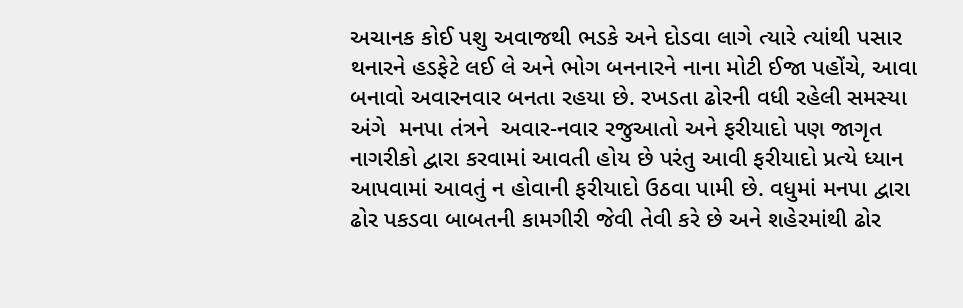અચાનક કોઈ પશુ અવાજથી ભડકે અને દોડવા લાગે ત્યારે ત્યાંથી પસાર થનારને હડફેટે લઈ લે અને ભોગ બનનારને નાના મોટી ઈજા પહોંચે, આવા બનાવો અવારનવાર બનતા રહયા છે. રખડતા ઢોરની વધી રહેલી સમસ્યા અંગે  મનપા તંત્રને  અવાર-નવાર રજુઆતો અને ફરીયાદો પણ જાગૃત નાગરીકો દ્વારા કરવામાં આવતી હોય છે પરંતુ આવી ફરીયાદો પ્રત્યે ધ્યાન આપવામાં આવતું ન હોવાની ફરીયાદો ઉઠવા પામી છે. વધુમાં મનપા દ્વારા ઢોર પકડવા બાબતની કામગીરી જેવી તેવી કરે છે અને શહેરમાંથી ઢોર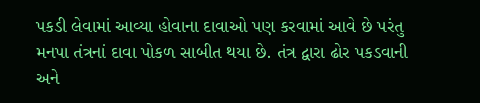પકડી લેવામાં આવ્યા હોવાના દાવાઓ પણ કરવામાં આવે છે પરંતુ મનપા તંત્રનાં દાવા પોકળ સાબીત થયા છે. તંત્ર દ્વારા ઢોર પકડવાની અને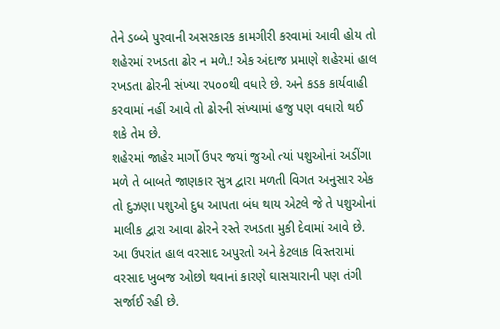તેને ડબ્બે પુરવાની અસરકારક કામગીરી કરવામાં આવી હોય તો શહેરમાં રખડતા ઢોર ન મળે.! એક અંદાજ પ્રમાણે શહેરમાં હાલ રખડતા ઢોરની સંખ્યા રપ૦૦થી વધારે છે. અને કડક કાર્યવાહી કરવામાં નહીં આવે તો ઢોરની સંખ્યામાં હજુ પણ વધારો થઈ શકે તેમ છે.
શહેરમાં જાહેર માર્ગો ઉપર જયાં જુઓ ત્યાં પશુઓનાં અડીંગા મળે તે બાબતે જાણકાર સુત્ર દ્વારા મળતી વિગત અનુસાર એક તો દુઝણા પશુઓ દુધ આપતા બંધ થાય એટલે જે તે પશુઓનાં માલીક દ્વારા આવા ઢોરને રસ્તે રખડતા મુકી દેવામાં આવે છે. આ ઉપરાંત હાલ વરસાદ અપુરતો અને કેટલાક વિસ્તરામાં વરસાદ ખુબજ ઓછો થવાનાં કારણે ઘાસચારાની પણ તંગી સર્જાઈ રહી છે.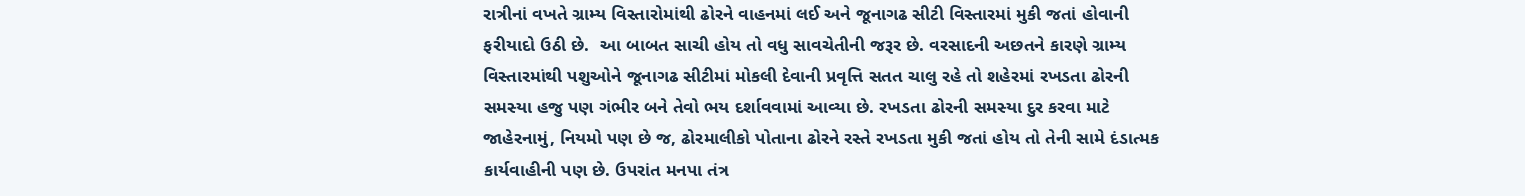રાત્રીનાં વખતે ગ્રામ્ય વિસ્તારોમાંથી ઢોરને વાહનમાં લઈ અને જૂનાગઢ સીટી વિસ્તારમાં મુકી જતાં હોવાની ફરીયાદો ઉઠી છે.  આ બાબત સાચી હોય તો વધુ સાવચેતીની જરૂર છે. વરસાદની અછતને કારણે ગ્રામ્ય વિસ્તારમાંથી પશુઓને જૂનાગઢ સીટીમાં મોકલી દેવાની પ્રવૃત્તિ સતત ચાલુ રહે તો શહેરમાં રખડતા ઢોરની સમસ્યા હજુ પણ ગંભીર બને તેવો ભય દર્શાવવામાં આવ્યા છે. રખડતા ઢોરની સમસ્યા દુર કરવા માટે જાહેરનામું, નિયમો પણ છે જ, ઢોરમાલીકો પોતાના ઢોરને રસ્તે રખડતા મુકી જતાં હોય તો તેની સામે દંડાત્મક કાર્યવાહીની પણ છે. ઉપરાંત મનપા તંત્ર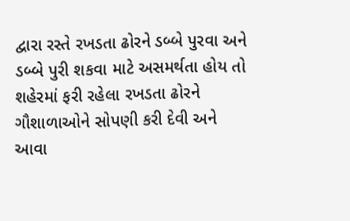દ્વારા રસ્તે રખડતા ઢોરને ડબ્બે પુરવા અને ડબ્બે પુરી શકવા માટે અસમર્થતા હોય તો શહેરમાં ફરી રહેલા રખડતા ઢોરને ગૌશાળાઓને સોપણી કરી દેવી અને આવા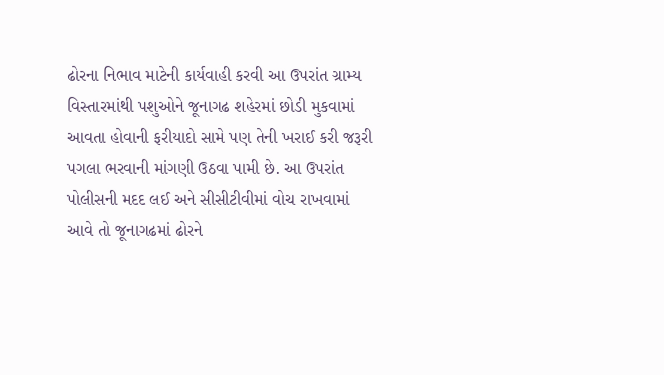ઢોરના નિભાવ માટેની કાર્યવાહી કરવી આ ઉપરાંત ગ્રામ્ય વિસ્તારમાંથી પશુઓને જૂનાગઢ શહેરમાં છોડી મુકવામાં આવતા હોવાની ફરીયાદો સામે પણ તેની ખરાઈ કરી જરૂરી પગલા ભરવાની માંગણી ઉઠવા પામી છે. આ ઉપરાંત પોલીસની મદદ લઈ અને સીસીટીવીમાં વોચ રાખવામાં આવે તો જૂનાગઢમાં ઢોરને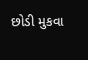છોડી મુકવા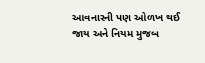આવનારની પણ ઓળખ થઈ જાય અને નિયમ મુજબ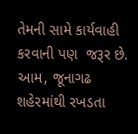તેમની સામે કાર્યવાહી કરવાની પણ  જરૂર છે. આમ, જૂનાગઢ શહેરમાંથી રખડતા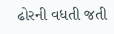ઢોરની વધતી જતી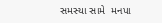સમસ્યા સામે  મનપા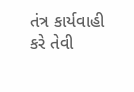તંત્ર કાર્યવાહી કરે તેવી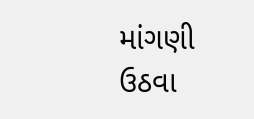માંગણી ઉઠવા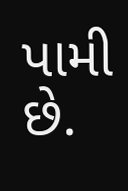પામી છે.